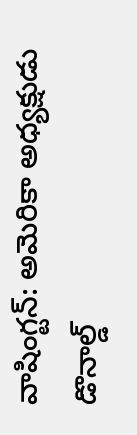వాషింగ్టన్: అమెరికా అధ్యక్షుడు డొనాల్డ్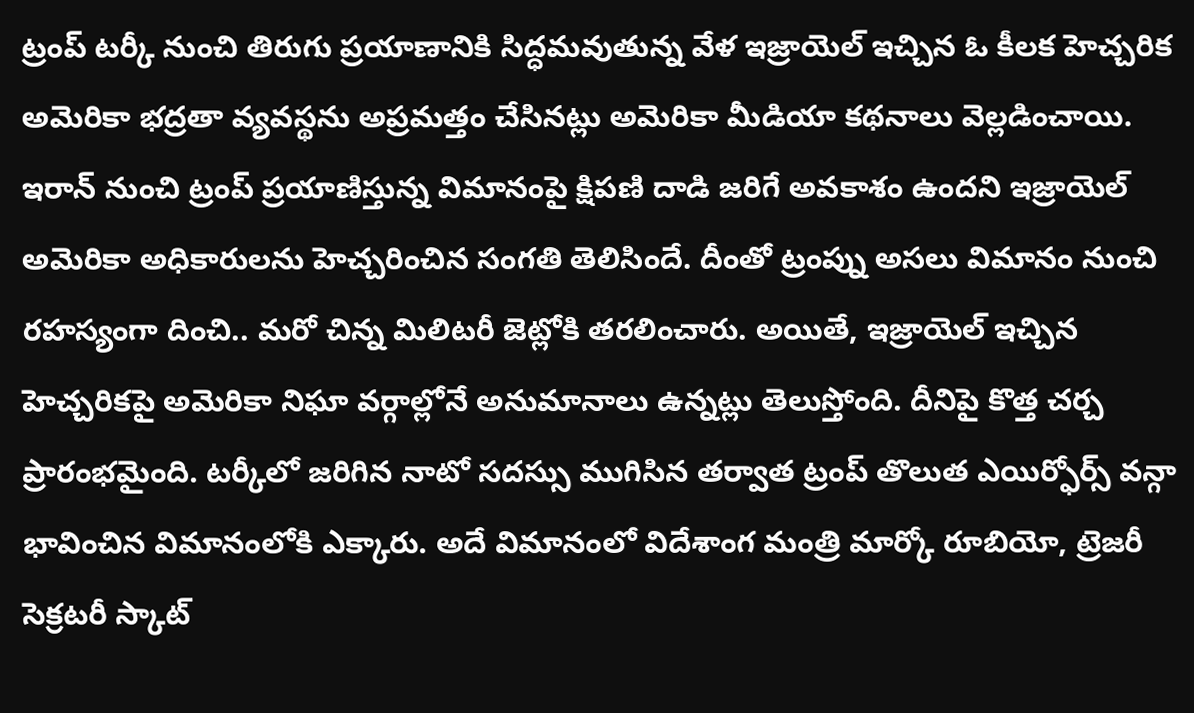ట్రంప్ టర్కీ నుంచి తిరుగు ప్రయాణానికి సిద్ధమవుతున్న వేళ ఇజ్రాయెల్ ఇచ్చిన ఓ కీలక హెచ్చరిక అమెరికా భద్రతా వ్యవస్థను అప్రమత్తం చేసినట్లు అమెరికా మీడియా కథనాలు వెల్లడించాయి. ఇరాన్ నుంచి ట్రంప్ ప్రయాణిస్తున్న విమానంపై క్షిపణి దాడి జరిగే అవకాశం ఉందని ఇజ్రాయెల్ అమెరికా అధికారులను హెచ్చరించిన సంగతి తెలిసిందే. దీంతో ట్రంప్ను అసలు విమానం నుంచి రహస్యంగా దించి.. మరో చిన్న మిలిటరీ జెట్లోకి తరలించారు. అయితే, ఇజ్రాయెల్ ఇచ్చిన హెచ్చరికపై అమెరికా నిఘా వర్గాల్లోనే అనుమానాలు ఉన్నట్లు తెలుస్తోంది. దీనిపై కొత్త చర్చ ప్రారంభమైంది. టర్కీలో జరిగిన నాటో సదస్సు ముగిసిన తర్వాత ట్రంప్ తొలుత ఎయిర్ఫోర్స్ వన్గా భావించిన విమానంలోకి ఎక్కారు. అదే విమానంలో విదేశాంగ మంత్రి మార్కో రూబియో, ట్రెజరీ సెక్రటరీ స్కాట్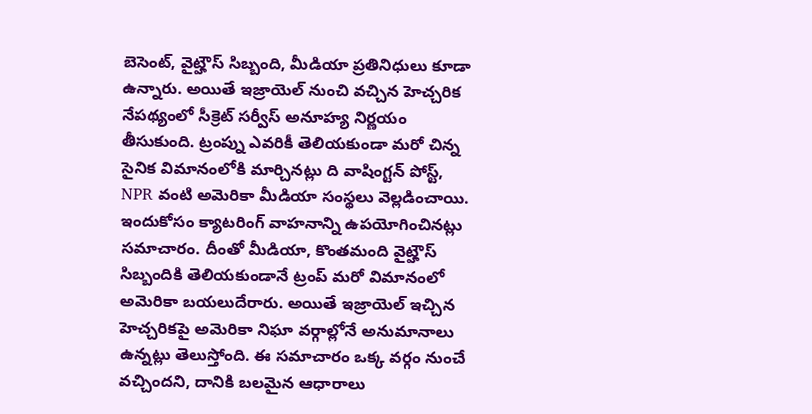బెసెంట్, వైట్హౌస్ సిబ్బంది, మీడియా ప్రతినిధులు కూడా ఉన్నారు. అయితే ఇజ్రాయెల్ నుంచి వచ్చిన హెచ్చరిక నేపథ్యంలో సీక్రెట్ సర్వీస్ అనూహ్య నిర్ణయం తీసుకుంది. ట్రంప్ను ఎవరికీ తెలియకుండా మరో చిన్న సైనిక విమానంలోకి మార్చినట్లు ది వాషింగ్టన్ పోస్ట్, NPR వంటి అమెరికా మీడియా సంస్థలు వెల్లడించాయి. ఇందుకోసం క్యాటరింగ్ వాహనాన్ని ఉపయోగించినట్లు సమాచారం. దీంతో మీడియా, కొంతమంది వైట్హౌస్ సిబ్బందికి తెలియకుండానే ట్రంప్ మరో విమానంలో అమెరికా బయలుదేరారు. అయితే ఇజ్రాయెల్ ఇచ్చిన హెచ్చరికపై అమెరికా నిఘా వర్గాల్లోనే అనుమానాలు ఉన్నట్లు తెలుస్తోంది. ఈ సమాచారం ఒక్క వర్గం నుంచే వచ్చిందని, దానికి బలమైన ఆధారాలు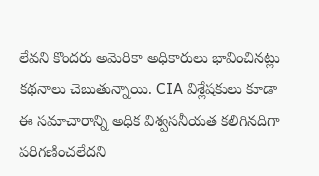లేవని కొందరు అమెరికా అధికారులు భావించినట్లు కథనాలు చెబుతున్నాయి. CIA విశ్లేషకులు కూడా ఈ సమాచారాన్ని అధిక విశ్వసనీయత కలిగినదిగా పరిగణించలేదని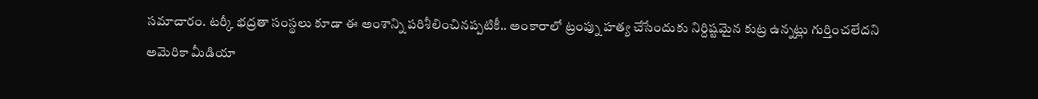సమాచారం. టర్కీ భద్రతా సంస్థలు కూడా ఈ అంశాన్ని పరిశీలించినప్పటికీ.. అంకారాలో ట్రంప్ను హత్య చేసేందుకు నిర్దిష్టమైన కుట్ర ఉన్నట్లు గుర్తించలేదని అమెరికా మీడియా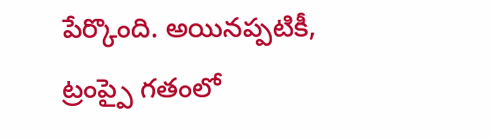పేర్కొంది. అయినప్పటికీ, ట్రంప్పై గతంలో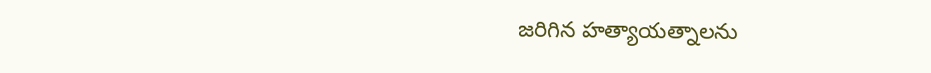జరిగిన హత్యాయత్నాలను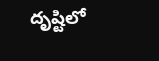దృష్టిలో